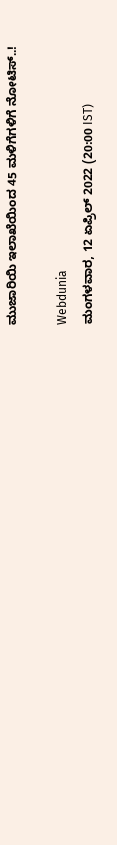ಮುಜಾರಿಯಿ ಇಲಾಖೆಯಿಂದ 45 ಮಳಿಗೆಗಳಿಗೆ ನೋಟಿಸ್..!

Webdunia
ಮಂಗಳವಾರ, 12 ಏಪ್ರಿಲ್ 2022 (20:00 IST)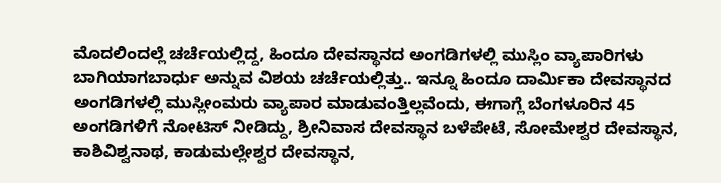ಮೊದಲಿಂದಲ್ಲೆ ಚರ್ಚೆಯಲ್ಲಿದ್ದ, ಹಿಂದೂ ದೇವಸ್ಥಾನದ ಅಂಗಡಿಗಳಲ್ಲಿ ಮುಸ್ಲಿಂ ವ್ಯಾಪಾರಿಗಳು ಬಾಗಿಯಾಗಬಾರ್ಧು ಅನ್ನುವ ವಿಶಯ ಚರ್ಚೆಯಲ್ಲಿತ್ತು.. ಇನ್ನೂ ಹಿಂದೂ ದಾರ್ಮಿಕಾ ದೇವಸ್ಥಾನದ ಅಂಗಡಿಗಳಲ್ಲಿ ಮುಸ್ಲೀಂಮರು ವ್ಯಾಪಾರ ಮಾಡುವಂತ್ತಿಲ್ಲವೆಂದು, ಈಗಾಗ್ಲೆ ಬೆಂಗಳೂರಿನ 45 ಅಂಗಡಿಗಳಿಗೆ ನೋಟಿಸ್ ನೀಡಿದ್ದು, ಶ್ರೀನಿವಾಸ ದೇವಸ್ಥಾನ ಬಳೆಪೇಟೆ, ಸೋಮೇಶ್ವರ ದೇವಸ್ಥಾನ, ಕಾಶಿವಿಶ್ವನಾಥ, ಕಾಡುಮಲ್ಲೇಶ್ವರ ದೇವಸ್ಥಾನ,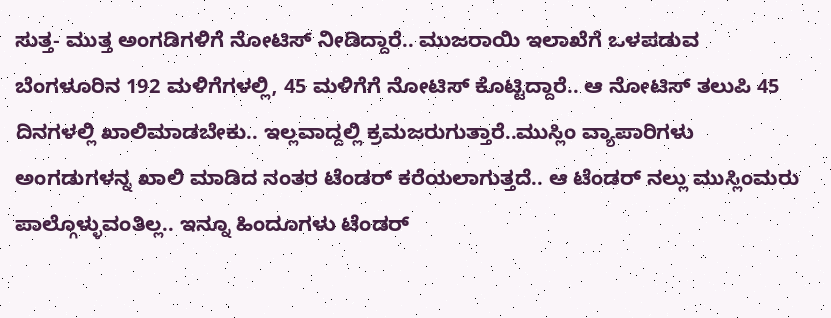ಸುತ್ತ- ಮುತ್ತ ಅಂಗಡಿಗಳಿಗೆ ನೋಟಿಸ್ ನೀಡಿದ್ದಾರೆ.. ಮುಜರಾಯಿ ಇಲಾಖೆಗೆ ಒಳಪಡುವ  ಬೆಂಗಳೂರಿನ 192 ಮಳಿಗೆಗಳಲ್ಲಿ, 45 ಮಳಿಗೆಗೆ ನೋಟಿಸ್ ಕೊಟ್ಟಿದ್ದಾರೆ.. ಆ ನೋಟಿಸ್ ತಲುಪಿ 45 ದಿನಗಳಲ್ಲಿ ಖಾಲಿ‌ಮಾಡಬೇಕು‌‌.. ಇಲ್ಲವಾದ್ದಲ್ಲಿ ಕ್ರಮಜರುಗುತ್ತಾರೆ..ಮುಸ್ಲಿಂ ವ್ಯಾಪಾರಿಗಳು ಅಂಗಡುಗಳನ್ನ ಖಾಲಿ ಮಾಡಿದ ನಂತರ ಟೆಂಡರ್ ಕರೆಯಲಾಗುತ್ತದೆ.. ಆ ಟೆಂಡರ್ ನಲ್ಲು ಮುಸ್ಲಿಂಮರು ಪಾಲ್ಗೊಳ್ಳುವಂತಿಲ್ಲ.. ಇನ್ನೂ ಹಿಂದೂಗಳು ಟೆಂಡರ್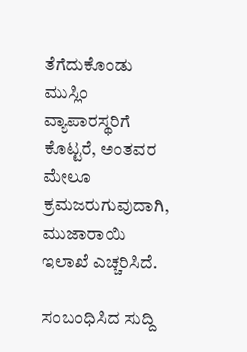ತೆಗೆದುಕೊಂಡು‌ ಮುಸ್ಲಿಂ ವ್ಯಾಪಾರಸ್ಥರಿಗೆ ಕೊಟ್ಟರೆ, ಅಂತವರ ಮೇಲೂ ಕ್ರಮಜರುಗುವುದಾಗಿ, ಮುಜಾರಾಯಿ‌ ಇಲಾಖೆ ಎಚ್ಚರಿಸಿದೆ.

ಸಂಬಂಧಿಸಿದ ಸುದ್ದಿ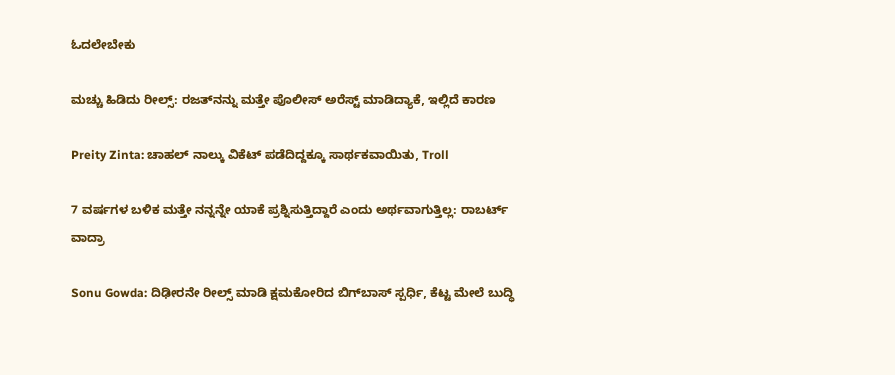ಓದಲೇಬೇಕು

ಮಚ್ಚು ಹಿಡಿದು ರೀಲ್ಸ್‌: ರಜತ್‌ನನ್ನು ಮತ್ತೇ ಪೊಲೀಸ್ ಅರೆಸ್ಟ್ ಮಾಡಿದ್ಯಾಕೆ, ಇಲ್ಲಿದೆ ಕಾರಣ

Preity Zinta: ಚಾಹಲ್ ನಾಲ್ಕು ವಿಕೆಟ್ ಪಡೆದಿದ್ದಕ್ಕೂ ಸಾರ್ಥಕವಾಯಿತು, Troll

7 ವರ್ಷಗಳ ಬಳಿಕ ಮತ್ತೇ ನನ್ನನ್ನೇ ಯಾಕೆ ಪ್ರಶ್ನಿಸುತ್ತಿದ್ದಾರೆ ಎಂದು ಅರ್ಥವಾಗುತ್ತಿಲ್ಲ: ರಾಬರ್ಟ್‌ ವಾದ್ರಾ

Sonu Gowda: ದಿಢೀರನೇ ರೀಲ್ಸ್ ಮಾಡಿ ಕ್ಷಮಕೋರಿದ ಬಿಗ್‌ಬಾಸ್‌ ಸ್ಪರ್ಧಿ, ಕೆಟ್ಟ ಮೇಲೆ ಬುದ್ಧಿ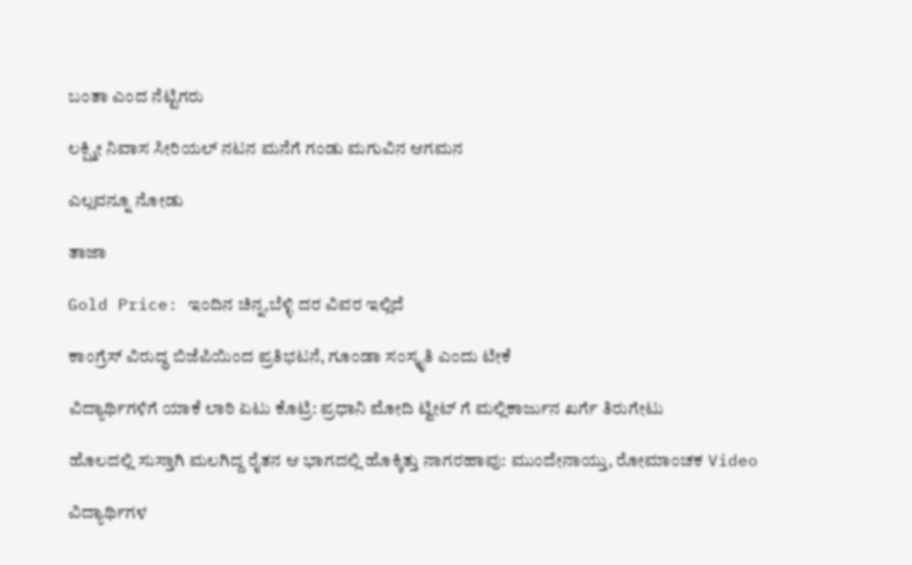ಬಂತಾ ಎಂದ ನೆಟ್ಟಿಗರು

ಲಕ್ಷ್ಮೀ ನಿವಾಸ ಸೀರಿಯಲ್ ನಟನ ಮನೆಗೆ ಗಂಡು ಮಗುವಿನ ಆಗಮನ

ಎಲ್ಲವನ್ನೂ ನೋಡು

ತಾಜಾ

Gold Price: ಇಂದಿನ ಚಿನ್ನ,ಬೆಳ್ಳಿ ದರ ವಿವರ ಇಲ್ಲಿದೆ

ಕಾಂಗ್ರೆಸ್ ವಿರುದ್ಧ ಬಿಜೆಪಿಯಿಂದ ಪ್ರತಿಭಟನೆ, ಗೂಂಡಾ ಸಂಸ್ಕೃತಿ ಎಂದು ಟೀಕೆ

ವಿದ್ಯಾರ್ಥಿಗಳಿಗೆ ಯಾಕೆ ಲಾಠಿ ಏಟು ಕೊಟ್ರಿ: ಪ್ರಧಾನಿ ಮೋದಿ ಟ್ವೀಟ್ ಗೆ ಮಲ್ಲಿಕಾರ್ಜುನ ಖರ್ಗೆ ತಿರುಗೇಟು

ಹೊಲದಲ್ಲಿ ಸುಸ್ತಾಗಿ ಮಲಗಿದ್ದ ರೈತನ ಆ ಭಾಗದಲ್ಲಿ ಹೊಕ್ಕಿತ್ತು ನಾಗರಹಾವು: ಮುಂದೇನಾಯ್ತು, ರೋಮಾಂಚಕ Video

ವಿದ್ಯಾರ್ಥಿಗಳ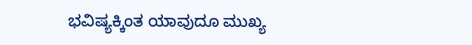ಭವಿಷ್ಯಕ್ಕಿಂತ ಯಾವುದೂ ಮುಖ್ಯ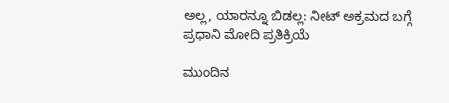ಅಲ್ಲ, ಯಾರನ್ನೂ ಬಿಡಲ್ಲ: ನೀಟ್ ಅಕ್ರಮದ ಬಗ್ಗೆ ಪ್ರಧಾನಿ ಮೋದಿ ಪ್ರತಿಕ್ರಿಯೆ

ಮುಂದಿನ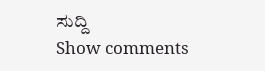ಸುದ್ದಿ
Show comments